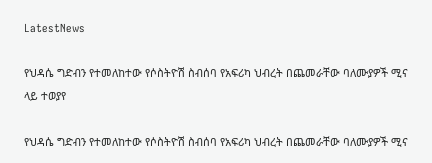LatestNews

የህዳሴ ግድብን የተመለከተው የሶስትዮሽ ስብሰባ የአፍሪካ ህብረት በጨመራቸው ባለሙያዎች ሚና ላይ ተወያየ

የህዳሴ ግድብን የተመለከተው የሶስትዮሽ ስብሰባ የአፍሪካ ህብረት በጨመራቸው ባለሙያዎች ሚና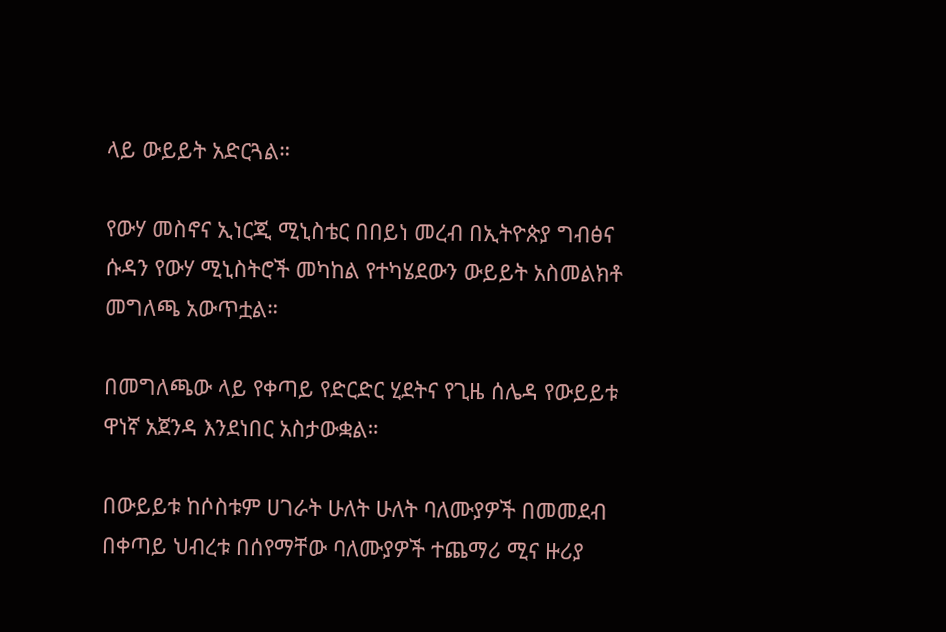ላይ ውይይት አድርጓል።

የውሃ መስኖና ኢነርጂ ሚኒስቴር በበይነ መረብ በኢትዮጵያ ግብፅና ሱዳን የውሃ ሚኒስትሮች መካከል የተካሄደውን ውይይት አስመልክቶ መግለጫ አውጥቷል።

በመግለጫው ላይ የቀጣይ የድርድር ሂደትና የጊዜ ሰሌዳ የውይይቱ ዋነኛ አጀንዳ እንደነበር አስታውቋል።

በውይይቱ ከሶስቱም ሀገራት ሁለት ሁለት ባለሙያዎች በመመደብ በቀጣይ ህብረቱ በሰየማቸው ባለሙያዎች ተጨማሪ ሚና ዙሪያ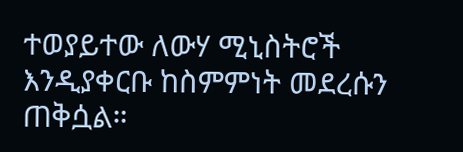ተወያይተው ለውሃ ሚኒስትሮች እንዲያቀርቡ ከስምምነት መደረሱን ጠቅሷል።